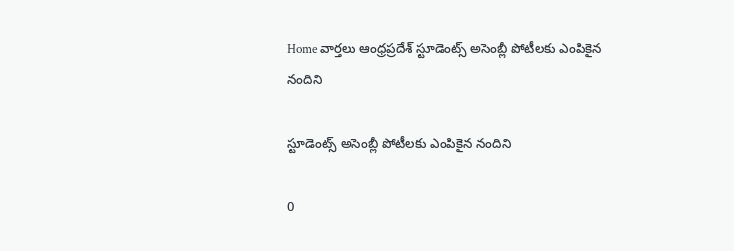Home వార్తలు ఆంధ్రప్రదేశ్‌ స్టూడెంట్స్ అసెంబ్లీ పోటీలకు ఎంపికైన నందిని

స్టూడెంట్స్ అసెంబ్లీ పోటీలకు ఎంపికైన నందిని

0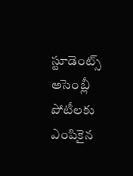స్టూడెంట్స్ అసెంబ్లీ పోటీలకు ఎంపికైన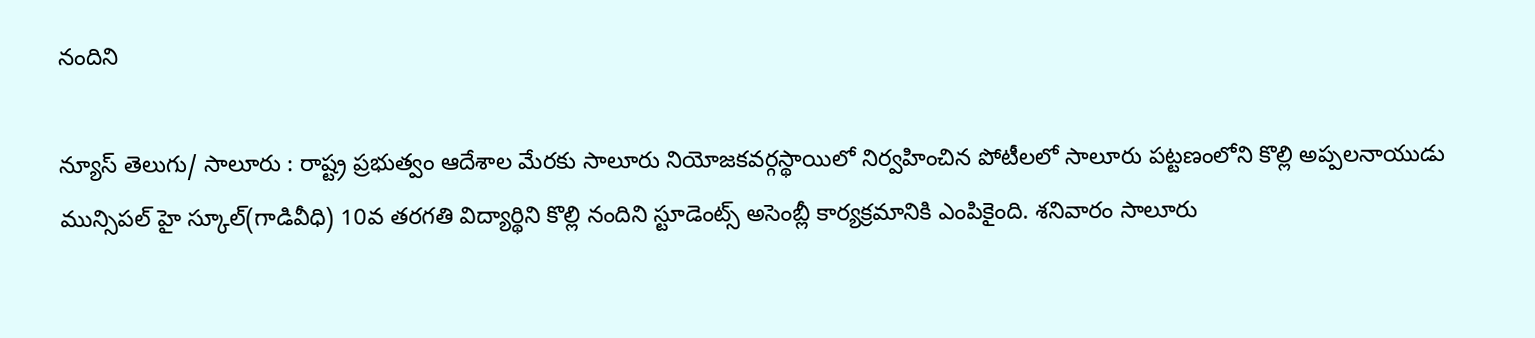నందిని

న్యూస్ తెలుగు/ సాలూరు : రాష్ట్ర ప్రభుత్వం ఆదేశాల మేరకు సాలూరు నియోజకవర్గస్థాయిలో నిర్వహించిన పోటీలలో సాలూరు పట్టణంలోని కొల్లి అప్పలనాయుడు మున్సిపల్ హై స్కూల్(గాడివీధి) 10వ తరగతి విద్యార్థిని కొల్లి నందిని స్టూడెంట్స్ అసెంబ్లీ కార్యక్రమానికి ఎంపికైంది. శనివారం సాలూరు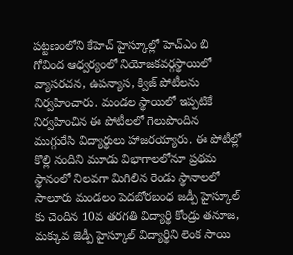పట్టణంలోని కేహెచ్ హైస్కూల్లో హెచ్ఎం బి గోవింద ఆధ్వర్యంలో నియోజకవర్గస్థాయిలో వ్యాసరచన, ఉపన్యాస, క్విజ్ పోటీలను నిర్వహించారు. మండల స్థాయిలో ఇప్పటికే నిర్వహించిన ఈ పోటీలలో గెలుపొందిన ముగ్గురేసి విద్యార్థులు హాజరయ్యారు. ఈ పోటీల్లో కొల్లి నందిని మూడు విభాగాలలోనూ ప్రథమ స్థానంలో నిలవగా మిగిలిన రెండు స్థానాలలో సాలూరు మండలం పెదబోరబంధ జడ్పీ హైస్కూల్ కు చెందిన 10వ తరగతి విద్యార్థి కోండ్రు తనూజ, మక్కువ జెడ్పీ హైస్కూల్ విద్యార్థిని లెంక సాయి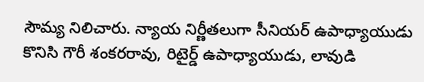సౌమ్య నిలిచారు. న్యాయ నిర్ణీతలుగా సీనియర్ ఉపాధ్యాయుడు కొనిసి గౌరీ శంకరరావు, రిటైర్డ్ ఉపాధ్యాయుడు, లావుడి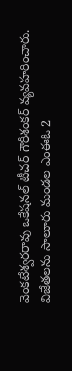వెంకటేశ్వరరావు ఒకేషనల్ టీచర్ గౌరీశంకర్ వ్యవహరించారు. విజేతలను సాలూరు మండల ఎంఈఓ 2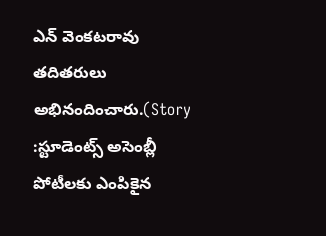ఎన్ వెంకటరావు తదితరులు అభినందించారు.(Story :స్టూడెంట్స్ అసెంబ్లీ పోటీలకు ఎంపికైన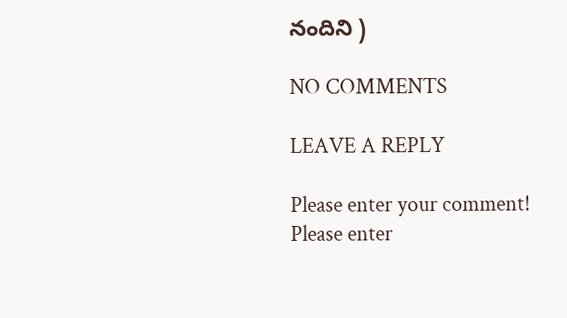నందిని )

NO COMMENTS

LEAVE A REPLY

Please enter your comment!
Please enter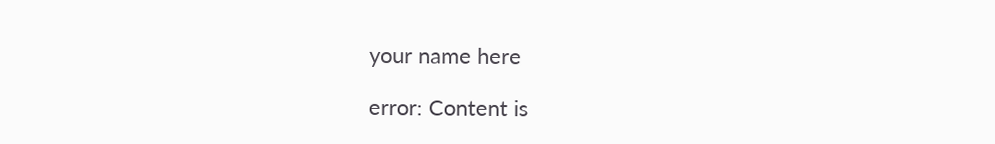your name here

error: Content is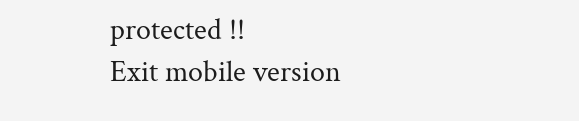protected !!
Exit mobile version